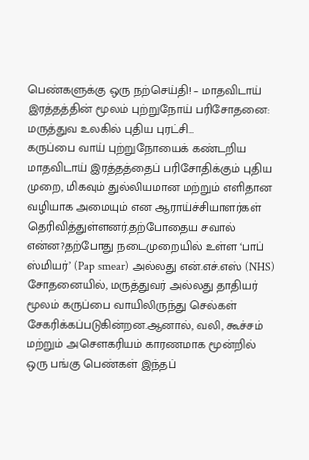பெண்களுக்கு ஒரு நற்செய்தி! – மாதவிடாய் இரத்தத்தின் மூலம் புற்றுநோய் பரிசோதனை: மருத்துவ உலகில் புதிய புரட்சி…
கருப்பை வாய் புற்றுநோயைக் கண்டறிய மாதவிடாய் இரத்தத்தைப் பரிசோதிக்கும் புதிய முறை, மிகவும் துல்லியமான மற்றும் எளிதான வழியாக அமையும் என ஆராய்ச்சியாளர்கள் தெரிவித்துள்ளனர்.தற்போதைய சவால் என்ன?தற்போது நடைமுறையில் உள்ள ‘பாப் ஸ்மியர்’ (Pap smear) அல்லது என்.எச்.எஸ் (NHS) சோதனையில், மருத்துவர் அல்லது தாதியர் மூலம் கருப்பை வாயிலிருந்து செல்கள் சேகரிக்கப்படுகின்றன.ஆனால், வலி, கூச்சம் மற்றும் அசௌகரியம் காரணமாக மூன்றில் ஒரு பங்கு பெண்கள் இந்தப்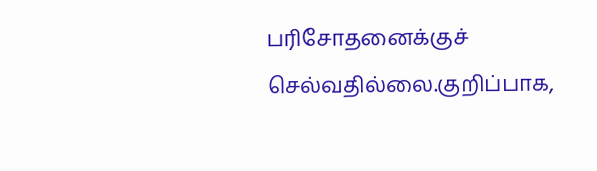பரிசோதனைக்குச் செல்வதில்லை.குறிப்பாக,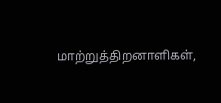மாற்றுத்திறனாளிகள்,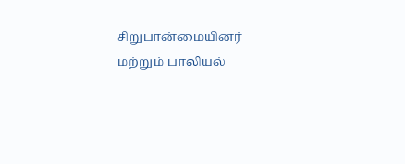சிறுபான்மையினர் மற்றும் பாலியல்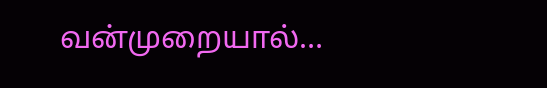வன்முறையால்…